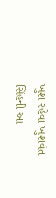ખુશ રહેવા ખુશવંત સિંહની આ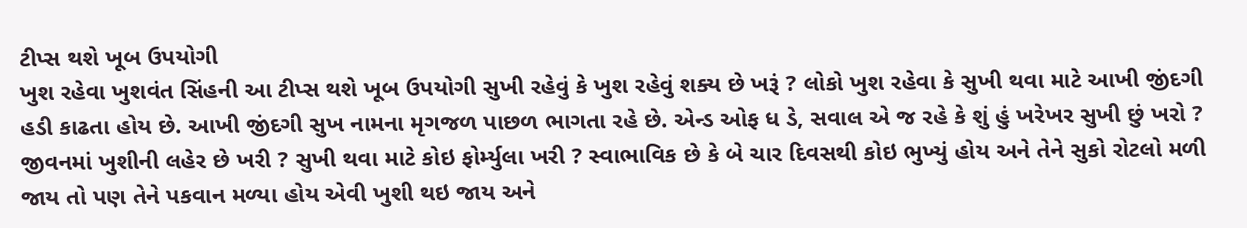ટીપ્સ થશે ખૂબ ઉપયોગી
ખુશ રહેવા ખુશવંત સિંહની આ ટીપ્સ થશે ખૂબ ઉપયોગી સુખી રહેવું કે ખુશ રહેવું શક્ય છે ખરૂં ? લોકો ખુશ રહેવા કે સુખી થવા માટે આખી જીંદગી હડી કાઢતા હોય છે. આખી જીંદગી સુખ નામના મૃગજળ પાછળ ભાગતા રહે છે. એન્ડ ઓફ ધ ડે, સવાલ એ જ રહે કે શું હું ખરેખર સુખી છું ખરો ? જીવનમાં ખુશીની લહેર છે ખરી ? સુખી થવા માટે કોઇ ફોર્મ્યુલા ખરી ? સ્વાભાવિક છે કે બે ચાર દિવસથી કોઇ ભુખ્યું હોય અને તેને સુકો રોટલો મળી જાય તો પણ તેને પકવાન મળ્યા હોય એવી ખુશી થઇ જાય અને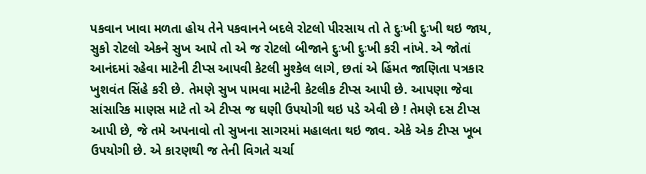પકવાન ખાવા મળતા હોય તેને પકવાનને બદલે રોટલો પીરસાય તો તે દુઃખી દુઃખી થઇ જાય, સુકો રોટલો એકને સુખ આપે તો એ જ રોટલો બીજાને દુઃખી દુઃખી કરી નાંખે. એ જોતાં આનંદમાં રહેવા માટેની ટીપ્સ આપવી કેટલી મુશ્કેલ લાગે, છતાં એ હિંમત જાણિતા પત્રકાર ખુશવંત સિંહે કરી છે. તેમણે સુખ પામવા માટેની કેટલીક ટીપ્સ આપી છે. આપણા જેવા સાંસારિક માણસ માટે તો એ ટીપ્સ જ ઘણી ઉપયોગી થઇ પડે એવી છે ! તેમણે દસ ટીપ્સ આપી છે, જે તમે અપનાવો તો સુખના સાગરમાં મહાલતા થઇ જાવ. એકે એક ટીપ્સ ખૂબ ઉપયોગી છે. એ કારણથી જ તેની વિગતે ચર્ચા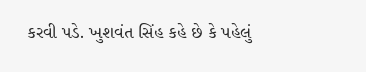કરવી પડે. ખુશવંત સિંહ કહે છે કે પહેલું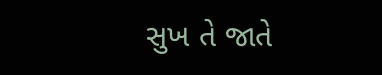સુખ તે જાતે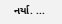નર્યા. ...